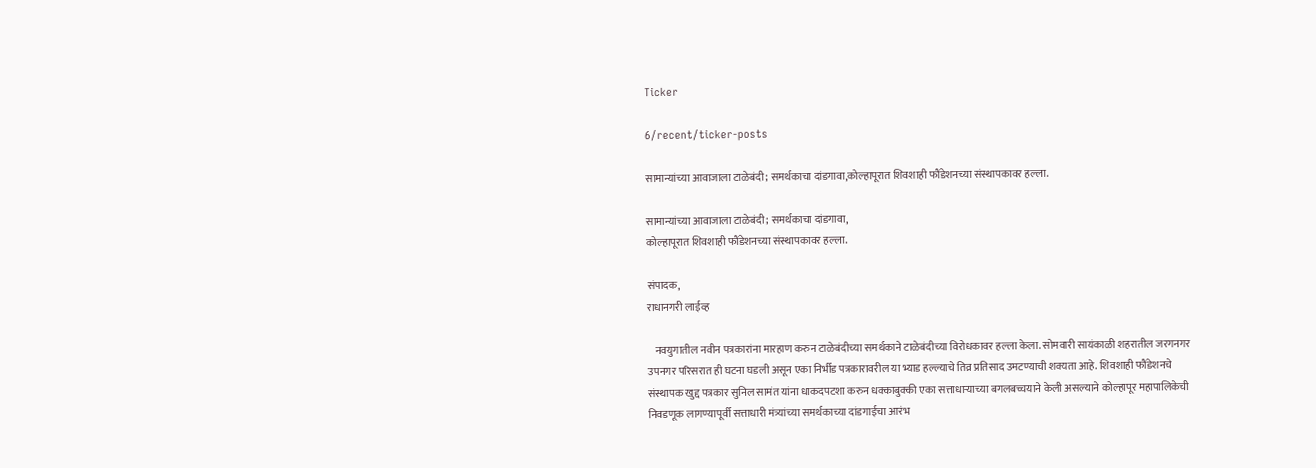Ticker

6/recent/ticker-posts

सामान्यांच्या आवाजाला टाळेबंदी; समर्थकाचा दांडगावा,कोल्हापूरात शिवशाही फौंडेशनच्या संस्थापकावर हल्ला.

सामान्यांच्या आवाजाला टाळेबंदी; समर्थकाचा दांडगावा,
कोल्हापूरात शिवशाही फौंडेशनच्या संस्थापकावर हल्ला.

संपादक,
राधानगरी लाईव्ह

   नवयुगातील नवीन पत्रकारांना मारहाण करुन टाळेबंदीच्या समर्थकाने टाळेबंदीच्या विरोधकावर हल्ला केला. सोमवारी सायंकाळी शहरातील जरगनगर उपनगर परिसरात ही घटना घडली असून एका निर्भीड पत्रकारावरील या भ्याड हल्ल्याचे तिव्र प्रतिसाद उमटण्याची शक्यता आहे. शिवशाही फौंडेशनचे संस्थापक खुद्द पत्रकार सुनिल सामंत यांना धाकदपटशा करुन धक्काबुक्की एका सत्ताधार्‍याच्या बगलबच्चयाने केली असल्याने कोल्हापूर महापालिकेची निवडणूक लागण्यापूर्वी सत्ताधारी मंत्र्यांच्या समर्थकाच्या दांडगाईचा आरंभ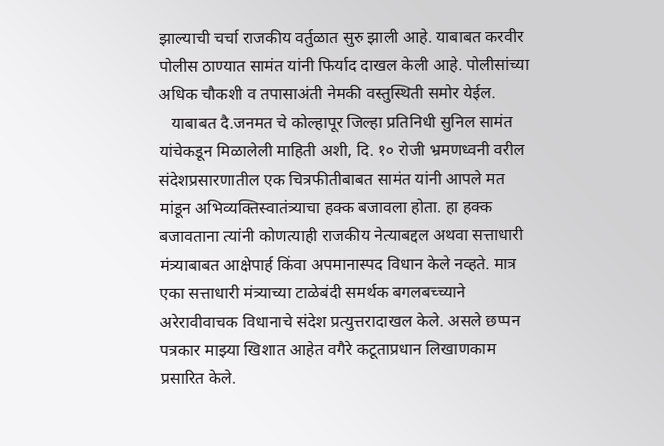झाल्याची चर्चा राजकीय वर्तुळात सुरु झाली आहे. याबाबत करवीर पोलीस ठाण्यात सामंत यांनी फिर्याद दाखल केली आहे. पोलीसांच्या अधिक चौकशी व तपासाअंती नेमकी वस्तुस्थिती समोर येईल.
   याबाबत दै.जनमत चे कोल्हापूर जिल्हा प्रतिनिधी सुनिल सामंत यांचेकडून मिळालेली माहिती अशी, दि. १० रोजी भ्रमणध्वनी वरील संदेशप्रसारणातील एक चित्रफीतीबाबत सामंत यांनी आपले मत मांडून अभिव्यक्तिस्वातंत्र्याचा हक्क बजावला होता. हा हक्क बजावताना त्यांनी कोणत्याही राजकीय नेत्याबद्दल अथवा सत्ताधारी मंत्र्याबाबत आक्षेपार्ह किंवा अपमानास्पद विधान केले नव्हते. मात्र एका सत्ताधारी मंत्र्याच्या टाळेबंदी समर्थक बगलबच्च्याने अरेरावीवाचक विधानाचे संदेश प्रत्युत्तरादाखल केले. असले छप्पन पत्रकार माझ्या खिशात आहेत वगैरे कटूताप्रधान लिखाणकाम प्रसारित केले.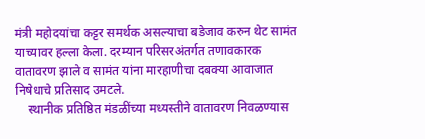मंत्री महोदयांचा कट्टर समर्थक असल्याचा बडेजाव करुन थेट सामंत याच्यावर हल्ला केला. दरम्यान परिसरअंतर्गत तणावकारक वातावरण झाले व सामंत यांना मारहाणीचा दबक्या आवाजात निषेधाचे प्रतिसाद उमटले.
    स्थानीक प्रतिष्ठित मंडळींच्या मध्यस्तीने वातावरण निवळण्यास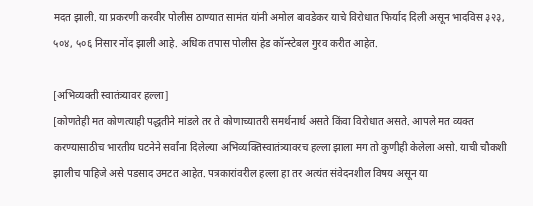मदत झाली. या प्रकरणी करवीर पोलीस ठाण्यात सामंत यांनी अमोल बावडेकर याचे विरोधात फिर्याद दिली असून भादविस ३२३, ५०४, ५०६ निसार नोंद झाली आहे. अधिक तपास पोलीस हेड कॉन्स्टेबल गुरव करीत आहेत.

[अभिव्यक्ती स्वातंत्र्यावर हल्ला]
[कोणतेही मत कोणत्याही पद्धतीने मांडले तर ते कोणाच्यातरी समर्थनार्थ असते किंवा विरोधात असते. आपले मत व्यक्त करण्यासाठीच भारतीय घटनेने सर्वांना दिलेल्या अभिव्यक्तिस्वातंत्र्यावरच हल्ला झाला मग तो कुणीही केलेला असो. याची चौकशी झालीच पाहिजे असे पडसाद उमटत आहेत. पत्रकारांवरील हल्ला हा तर अत्यंत संवेदनशील विषय असून या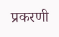प्रकरणी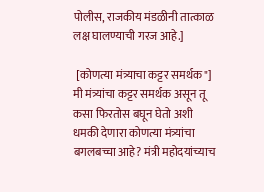पोलीस, राजकीय मंडळीनी तात्काळ लक्ष घालण्याची गरज आहे.]

 [कोणत्या मंत्र्याचा कट्टर समर्थक"]
मी मंत्र्यांचा कट्टर समर्थक असून तू कसा फिरतोस बघून घेतो अशी धमकी देणारा कोणत्या मंत्र्यांचा बगलबच्चा आहे? मंत्री महोदयांच्याच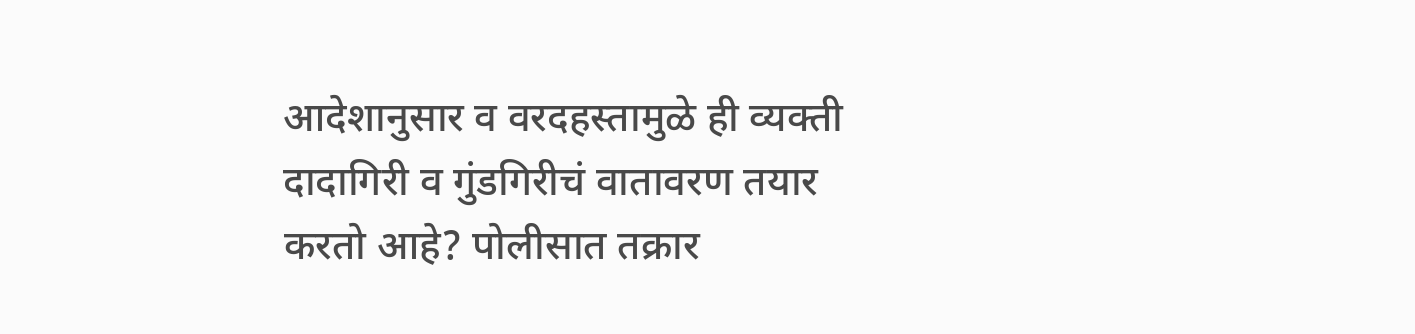आदेशानुसार व वरदहस्तामुळे ही व्यक्ती दादागिरी व गुंडगिरीचं वातावरण तयार करतो आहे? पोलीसात तक्रार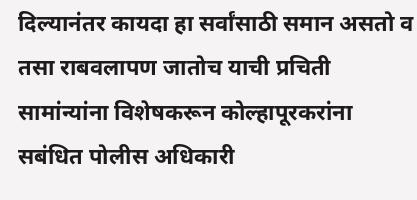दिल्यानंतर कायदा हा सर्वांसाठी समान असतो व तसा राबवलापण जातोच याची प्रचिती सामांन्यांना विशेषकरून कोल्हापूरकरांना सबंधित पोलीस अधिकारी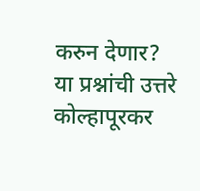करुन देणार? या प्रश्नांची उत्तरे कोल्हापूरकर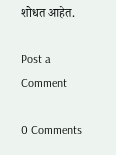शोधत आहेत.

Post a Comment

0 Comments